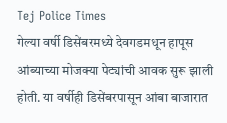Tej Police Times
गेल्या वर्षी डिसेंबरमध्ये देवगडमधून हापूस आंब्याच्या मोजक्या पेट्यांची आवक सुरू झाली होती. या वर्षीही डिसेंबरपासून आंबा बाजारात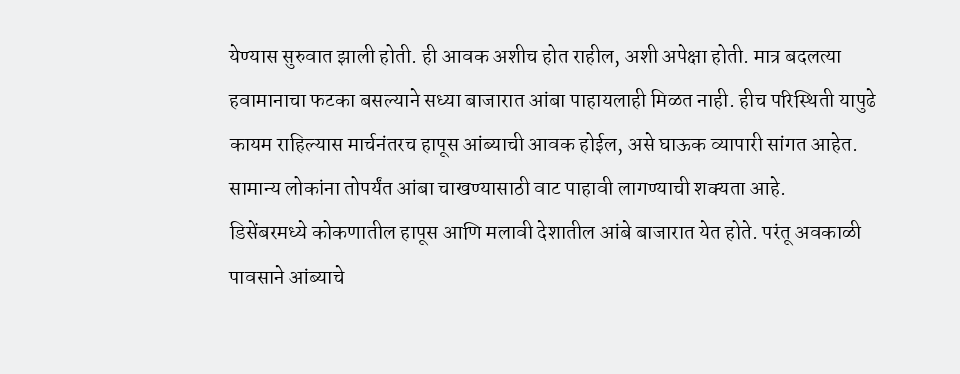येण्यास सुरुवात झाली होती. ही आवक अशीच होत राहील, अशी अपेक्षा होती. मात्र बदलत्या हवामानाचा फटका बसल्याने सध्या बाजारात आंबा पाहायलाही मिळत नाही. हीच परिस्थिती यापुढे कायम राहिल्यास मार्चनंतरच हापूस आंब्याची आवक होईल, असे घाऊक व्यापारी सांगत आहेत. सामान्य लोकांना तोपर्यंत आंबा चाखण्यासाठी वाट पाहावी लागण्याची शक्यता आहे.
डिसेंबरमध्ये कोकणातील हापूस आणि मलावी देशातील आंबे बाजारात येत होते. परंतू अवकाळी पावसाने आंब्याचे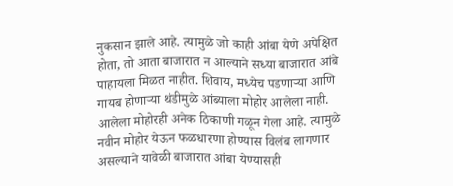नुकसान झाले आहे. त्यामुळे जो काही आंबा येणे अपेक्षित होता, तो आता बाजारात न आल्याने सध्या बाजारात आंबे पाहायला मिळत नाहीत. शिवाय, मध्येच पडणाऱ्या आणि गायब होणाऱ्या थंडीमुळे आंब्याला मोहोर आलेला नाही. आलेला मोहोरही अनेक ठिकाणी गळून गेला आहे. त्यामुळे नवीन मोहोर येऊन फळधारणा होण्यास विलंब लागणार असल्याने यावेळी बाजारात आंबा येण्यासही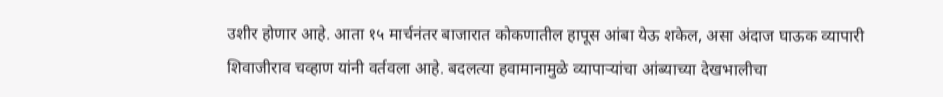उशीर होणार आहे. आता १५ मार्चनंतर बाजारात कोकणातील हापूस आंबा येऊ शकेल, असा अंदाज घाऊक व्यापारी शिवाजीराव चव्हाण यांनी वर्तवला आहे. बदलत्या हवामानामुळे व्यापाऱ्यांचा आंब्याच्या देखभालीचा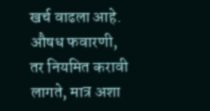खर्च वाढला आहे. औषध फवारणी, तर नियमित करावी लागते, मात्र अशा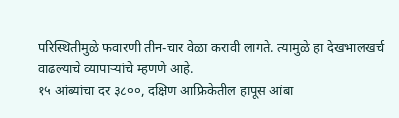परिस्थितीमुळे फवारणी तीन-चार वेळा करावी लागते. त्यामुळे हा देखभालखर्च वाढल्याचे व्यापाऱ्यांचे म्हणणे आहे.
१५ आंब्यांचा दर ३८००, दक्षिण आफ्रिकेतील हापूस आंबा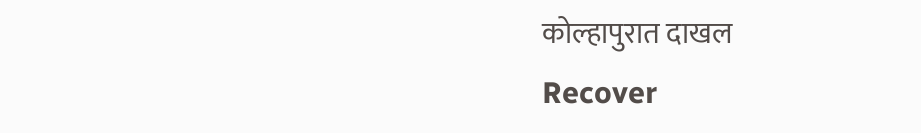कोल्हापुरात दाखल
Recover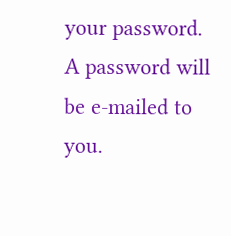your password.
A password will be e-mailed to you.